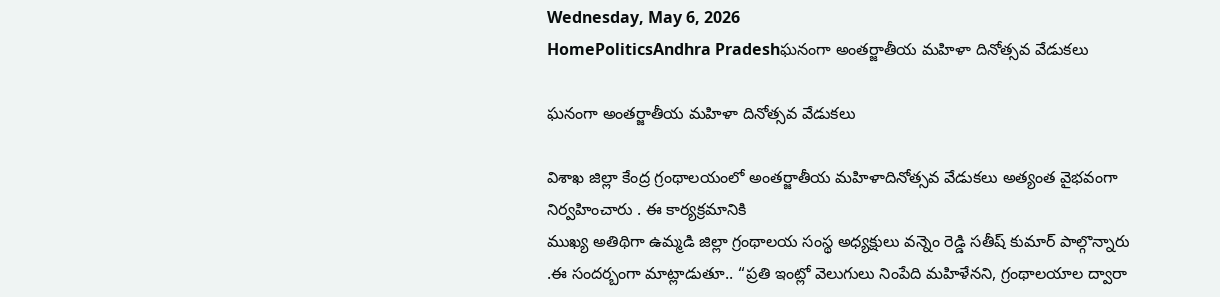Wednesday, May 6, 2026
HomePoliticsAndhra Pradeshఘనంగా అంతర్జాతీయ మహిళా దినోత్సవ వేడుకలు

ఘనంగా అంతర్జాతీయ మహిళా దినోత్సవ వేడుకలు

విశాఖ జిల్లా కేంద్ర గ్రంథాలయంలో అంతర్జాతీయ మహిళాదినోత్సవ వేడుకలు అత్యంత వైభవంగా నిర్వహించారు . ఈ కార్యక్రమానికి
ముఖ్య అతిథిగా ఉమ్మడి జిల్లా గ్రంథాలయ సంస్థ అధ్యక్షులు వన్నెం రెడ్డి సతీష్ కుమార్ పాల్గొన్నారు .ఈ సందర్బంగా మాట్లాడుతూ.. “ప్రతి ఇంట్లో వెలుగులు నింపేది మహిళేనని, గ్రంథాలయాల ద్వారా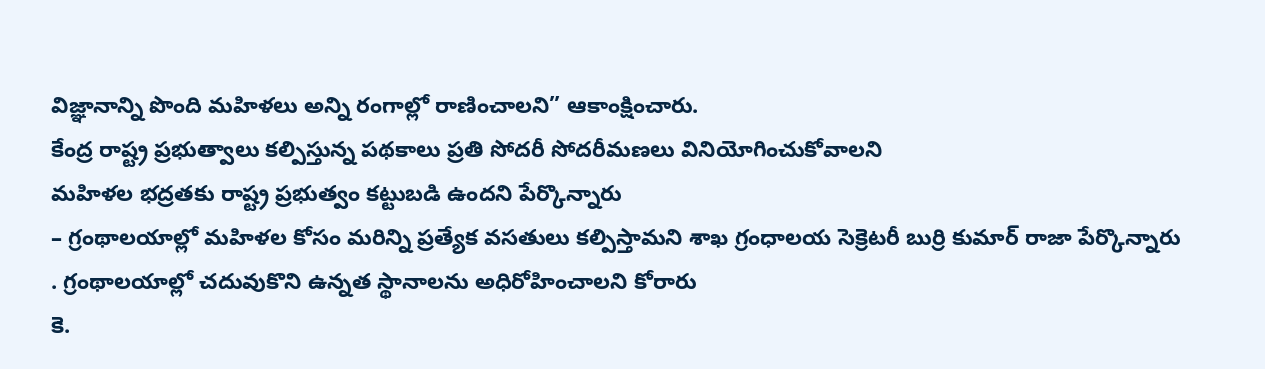విజ్ఞానాన్ని పొంది మహిళలు అన్ని రంగాల్లో రాణించాలని” ఆకాంక్షించారు.
కేంద్ర రాష్ట్ర ప్రభుత్వాలు కల్పిస్తున్న పథకాలు ప్రతి సోదరీ సోదరీమణలు వినియోగించుకోవాలని
మహిళల భద్రతకు రాష్ట్ర ప్రభుత్వం కట్టుబడి ఉందని పేర్కొన్నారు
– గ్రంథాలయాల్లో మహిళల కోసం మరిన్ని ప్రత్యేక వసతులు కల్పిస్తామని శాఖ గ్రంధాలయ సెక్రెటరీ బుర్రి కుమార్ రాజా పేర్కొన్నారు
. గ్రంథాలయాల్లో చదువుకొని ఉన్నత స్థానాలను అధిరోహించాలని కోరారు
కె.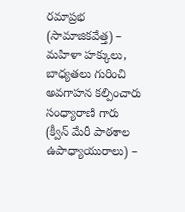రమాప్రభ (సామాజికవేత్త) – మహిళా హక్కులు, బాధ్యతలు గురించి అవగాహన కల్పించారు సంధ్యారాణి గారు (క్వీన్ మేరీ పాఠశాల ఉపాధ్యాయురాలు) –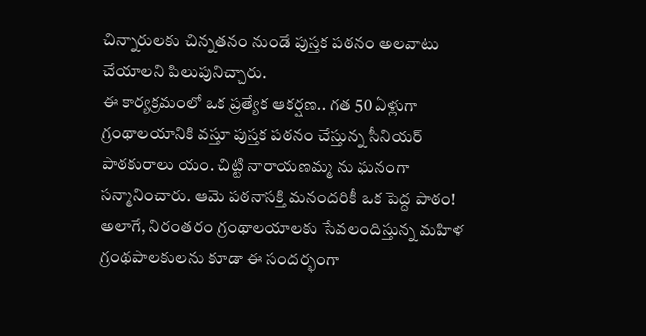చిన్నారులకు చిన్నతనం నుండే పుస్తక పఠనం అలవాటు చేయాలని పిలుపునిచ్చారు.
ఈ కార్యక్రమంలో ఒక ప్రత్యేక ఆకర్షణ.. గత 50 ఏళ్లుగా గ్రంథాలయానికి వస్తూ పుస్తక పఠనం చేస్తున్న సీనియర్ పాఠకురాలు యం. చిట్టి నారాయణమ్మ ను ఘనంగా సన్మానించారు. ఆమె పఠనాసక్తి మనందరికీ ఒక పెద్ద పాఠం!
అలాగే, నిరంతరం గ్రంథాలయాలకు సేవలందిస్తున్న మహిళ గ్రంథపాలకులను కూడా ఈ సందర్భంగా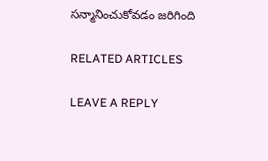సన్మానించుకోవడం జరిగింది

RELATED ARTICLES

LEAVE A REPLY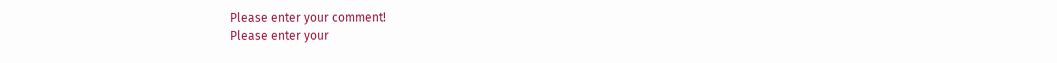Please enter your comment!
Please enter your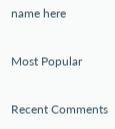name here

Most Popular

Recent Comments